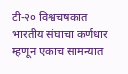टी-२० विश्वचषकात भारतीय संघाचा कर्णधार म्हणून एकाच सामन्यात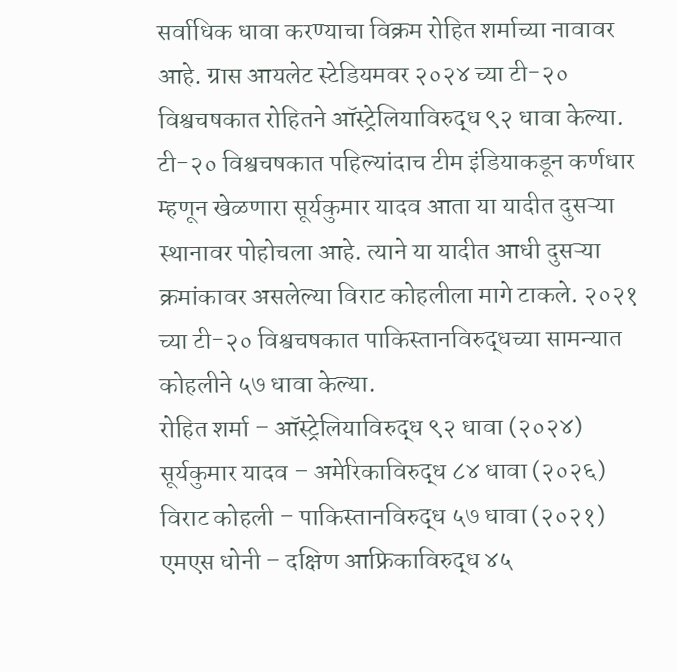सर्वाधिक धावा करण्याचा विक्रम रोहित शर्माच्या नावावर आहे. ग्रास आयलेट स्टेडियमवर २०२४ च्या टी-२० विश्वचषकात रोहितने ऑस्ट्रेलियाविरुद्ध ९२ धावा केल्या. टी-२० विश्वचषकात पहिल्यांदाच टीम इंडियाकडून कर्णधार म्हणून खेळणारा सूर्यकुमार यादव आता या यादीत दुसऱ्या स्थानावर पोहोचला आहे. त्याने या यादीत आधी दुसऱ्या क्रमांकावर असलेल्या विराट कोहलीला मागे टाकले. २०२१ च्या टी-२० विश्वचषकात पाकिस्तानविरुद्धच्या सामन्यात कोहलीने ५७ धावा केल्या.
रोहित शर्मा – ऑस्ट्रेलियाविरुद्ध ९२ धावा (२०२४)
सूर्यकुमार यादव – अमेरिकाविरुद्ध ८४ धावा (२०२६)
विराट कोहली – पाकिस्तानविरुद्ध ५७ धावा (२०२१)
एमएस धोनी – दक्षिण आफ्रिकाविरुद्ध ४५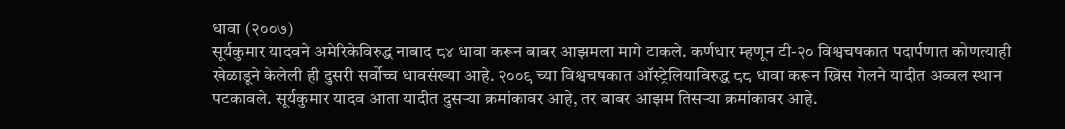धावा (२००७)
सूर्यकुमार यादवने अमेरिकेविरुद्ध नाबाद ८४ धावा करून बाबर आझमला मागे टाकले. कर्णधार म्हणून टी-२० विश्वचषकात पदार्पणात कोणत्याही खेळाडूने केलेली ही दुसरी सर्वोच्च धावसंख्या आहे. २००९ च्या विश्वचषकात ऑस्ट्रेलियाविरुद्ध ८८ धावा करून ख्रिस गेलने यादीत अव्वल स्थान पटकावले. सूर्यकुमार यादव आता यादीत दुसऱ्या क्रमांकावर आहे, तर बाबर आझम तिसऱ्या क्रमांकावर आहे.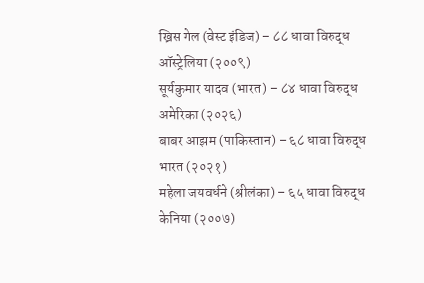ख्रिस गेल (वेस्ट इंडिज) – ८८ धावा विरुद्ध ऑस्ट्रेलिया (२००९)
सूर्यकुमार यादव (भारत) – ८४ धावा विरुद्ध अमेरिका (२०२६)
बाबर आझम (पाकिस्तान) – ६८ धावा विरुद्ध भारत (२०२१)
महेला जयवर्धने (श्रीलंका) – ६५ धावा विरुद्ध केनिया (२००७)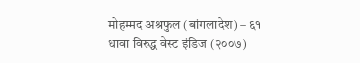मोहम्मद अश्रफुल (बांगलादेश) – ६१ धावा विरुद्ध वेस्ट इंडिज (२००७)